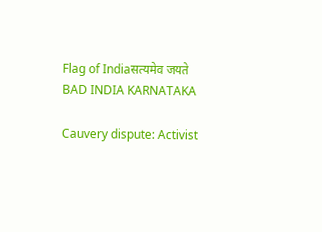Flag of Indiaसत्यमेव जयते
BAD INDIA KARNATAKA

Cauvery dispute: Activist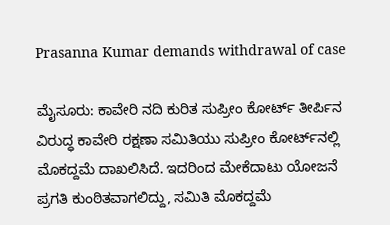Prasanna Kumar demands withdrawal of case

ಮೈಸೂರು: ಕಾವೇರಿ ನದಿ ಕುರಿತ ಸುಪ್ರೀಂ ಕೋರ್ಟ್‌ ತೀರ್ಪಿನ ವಿರುದ್ಧ ಕಾವೇರಿ ರಕ್ಷಣಾ ಸಮಿತಿಯು ಸುಪ್ರೀಂ ಕೋರ್ಟ್‌ನಲ್ಲಿ ಮೊಕದ್ದಮೆ ದಾಖಲಿಸಿದೆ. ಇದರಿಂದ ಮೇಕೆದಾಟು ಯೋಜನೆ ಪ್ರಗತಿ ಕುಂಠಿತವಾಗಲಿದ್ದು, ಸಮಿತಿ ಮೊಕದ್ದಮೆ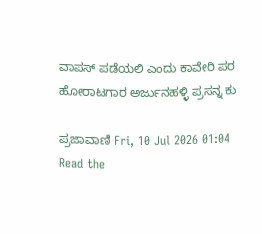ವಾಪಸ್ ಪಡೆಯಲಿ ಎಂದು ಕಾವೇರಿ ಪರ ಹೋರಾಟಗಾರ ಅರ್ಜುನಹಳ್ಳಿ ಪ್ರಸನ್ನ ಕು

ಪ್ರಜಾವಾಣಿ Fri, 10 Jul 2026 01:04
Read the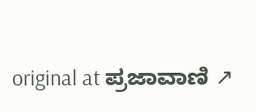original at ಪ್ರಜಾವಾಣಿ ↗